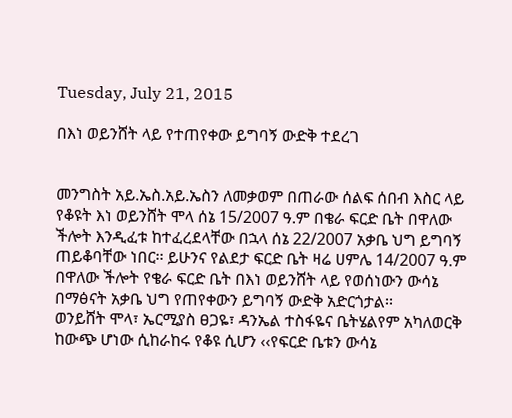Tuesday, July 21, 2015

በእነ ወይንሸት ላይ የተጠየቀው ይግባኝ ውድቅ ተደረገ


መንግስት አይ.ኤስ.አይ.ኤስን ለመቃወም በጠራው ሰልፍ ሰበብ እስር ላይ የቆዩት እነ ወይንሸት ሞላ ሰኔ 15/2007 ዓ.ም በቄራ ፍርድ ቤት በዋለው ችሎት እንዲፈቱ ከተፈረደላቸው በኋላ ሰኔ 22/2007 አቃቤ ህግ ይግባኝ ጠይቆባቸው ነበር፡፡ ይሁንና የልደታ ፍርድ ቤት ዛሬ ሀምሌ 14/2007 ዓ.ም በዋለው ችሎት የቄራ ፍርድ ቤት በእነ ወይንሸት ላይ የወሰነውን ውሳኔ በማፅናት አቃቤ ህግ የጠየቀውን ይግባኝ ውድቅ አድርጎታል፡፡
ወንይሸት ሞላ፣ ኤርሚያስ ፀጋዬ፣ ዳንኤል ተስፋዬና ቤትሄልየም አካለወርቅ ከውጭ ሆነው ሲከራከሩ የቆዩ ሲሆን ‹‹የፍርድ ቤቱን ውሳኔ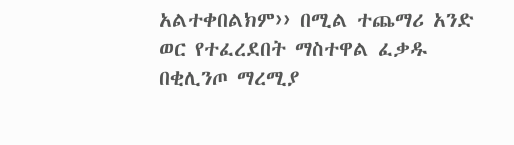አልተቀበልክም›› በሚል ተጨማሪ አንድ ወር የተፈረደበት ማስተዋል ፈቃዱ በቂሊንጦ ማረሚያ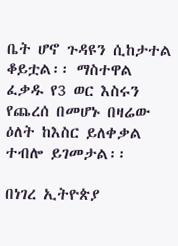ቤት ሆኖ ጉዳዩን ሲከታተል ቆይቷል፡፡ ማስተዋል ፈቃዱ የ3 ወር እስሩን የጨረሰ በመሆኑ በዛሬው ዕለት ከእስር ይለቀቃል ተብሎ ይገመታል፡፡

በነገረ ኢትዮጵያ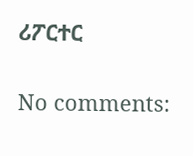ሪፖርተር

No comments: